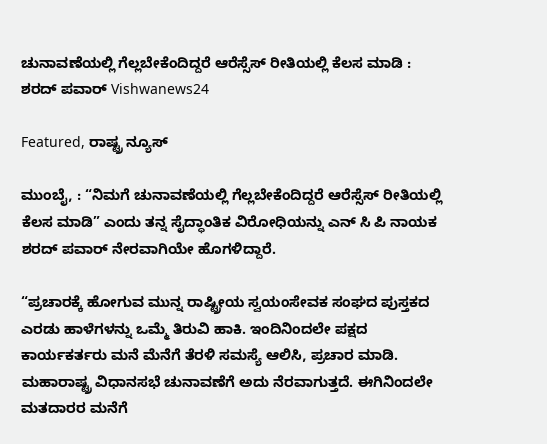ಚುನಾವಣೆಯಲ್ಲಿ ಗೆಲ್ಲಬೇಕೆಂದಿದ್ದರೆ ಆರೆಸ್ಸೆಸ್ ರೀತಿಯಲ್ಲಿ ಕೆಲಸ ಮಾಡಿ : ಶರದ್ ಪವಾರ್ Vishwanews24

Featured, ರಾಷ್ಟ್ರ ನ್ಯೂಸ್

ಮುಂಬೈ, : “ನಿಮಗೆ ಚುನಾವಣೆಯಲ್ಲಿ ಗೆಲ್ಲಬೇಕೆಂದಿದ್ದರೆ ಆರೆಸ್ಸೆಸ್ ರೀತಿಯಲ್ಲಿ ಕೆಲಸ ಮಾಡಿ” ಎಂದು ತನ್ನ ಸೈದ್ಧಾಂತಿಕ ವಿರೋಧಿಯನ್ನು ಎನ್ ಸಿ ಪಿ ನಾಯಕ ಶರದ್ ಪವಾರ್ ನೇರವಾಗಿಯೇ ಹೊಗಳಿದ್ದಾರೆ.

“ಪ್ರಚಾರಕ್ಕೆ ಹೋಗುವ ಮುನ್ನ ರಾಷ್ಟ್ರೀಯ ಸ್ವಯಂಸೇವಕ ಸಂಘದ ಪುಸ್ತಕದ ಎರಡು ಹಾಳೆಗಳನ್ನು ಒಮ್ಮೆ ತಿರುವಿ ಹಾಕಿ. ಇಂದಿನಿಂದಲೇ ಪಕ್ಷದ ಕಾರ್ಯಕರ್ತರು ಮನೆ ಮೆನೆಗೆ ತೆರಳಿ ಸಮಸ್ಯೆ ಆಲಿಸಿ, ಪ್ರಚಾರ ಮಾಡಿ. ಮಹಾರಾಷ್ಟ್ರ ವಿಧಾನಸಭೆ ಚುನಾವಣೆಗೆ ಅದು ನೆರವಾಗುತ್ತದೆ. ಈಗಿನಿಂದಲೇ ಮತದಾರರ ಮನೆಗೆ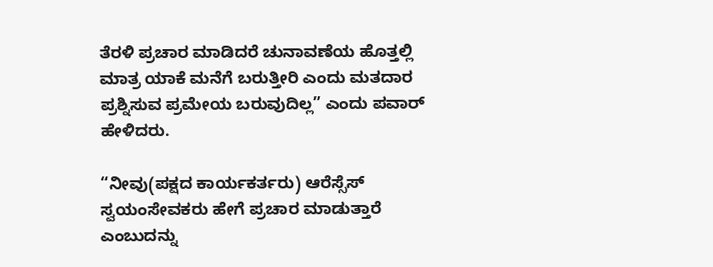ತೆರಳಿ ಪ್ರಚಾರ ಮಾಡಿದರೆ ಚುನಾವಣೆಯ ಹೊತ್ತಲ್ಲಿ ಮಾತ್ರ ಯಾಕೆ ಮನೆಗೆ ಬರುತ್ತೀರಿ ಎಂದು ಮತದಾರ ಪ್ರಶ್ನಿಸುವ ಪ್ರಮೇಯ ಬರುವುದಿಲ್ಲ” ಎಂದು ಪವಾರ್ ಹೇಳಿದರು.

“ನೀವು(ಪಕ್ಷದ ಕಾರ್ಯಕರ್ತರು) ಆರೆಸ್ಸೆಸ್ ಸ್ವಯಂಸೇವಕರು ಹೇಗೆ ಪ್ರಚಾರ ಮಾಡುತ್ತಾರೆ ಎಂಬುದನ್ನು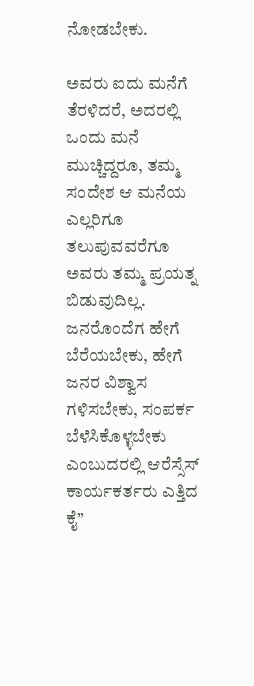ನೋಡಬೇಕು.

ಅವರು ಐದು ಮನೆಗೆ ತೆರಳಿದರೆ, ಅದರಲ್ಲಿ ಒಂದು ಮನೆ ಮುಚ್ಚಿದ್ದರೂ, ತಮ್ಮ ಸಂದೇಶ ಆ ಮನೆಯ ಎಲ್ಲರಿಗೂ ತಲುಪುವವರೆಗೂ ಅವರು ತಮ್ಮ ಪ್ರಯತ್ನ ಬಿಡುವುದಿಲ್ಲ. ಜನರೊಂದೆಗ ಹೇಗೆ ಬೆರೆಯಬೇಕು, ಹೇಗೆ ಜನರ ವಿಶ್ವಾಸ ಗಳಿಸಬೇಕು, ಸಂಪರ್ಕ ಬೆಳೆಸಿಕೊಳ್ಳಬೇಕು ಎಂಬುದರಲ್ಲಿ ಆರೆಸ್ಸೆಸ್ ಕಾರ್ಯಕರ್ತರು ಎತ್ತಿದ ಕೈ”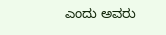ಎಂದು ಅವರು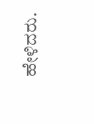ಹೇಳಿದರು.